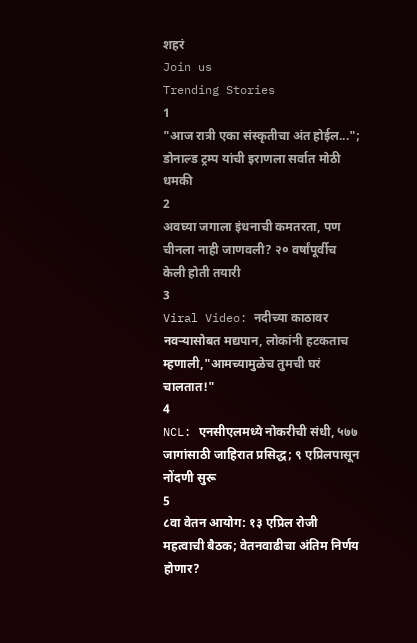शहरं
Join us
Trending Stories
1
"आज रात्री एका संस्कृतीचा अंत होईल..."; डोनाल्ड ट्रम्प यांची इराणला सर्वात मोठी धमकी
2
अवघ्या जगाला इंधनाची कमतरता, पण चीनला नाही जाणवली? २० वर्षांपूर्वीच केली होती तयारी
3
Viral Video: नदीच्या काठावर नवऱ्यासोबत मद्यपान, लोकांनी हटकताच म्हणाली,"आमच्यामुळेच तुमची घरं चालतात!"
4
NCL: एनसीएलमध्ये नोकरीची संधी, ५७७ जागांसाठी जाहिरात प्रसिद्ध; ९ एप्रिलपासून नोंदणी सुरू
5
८वा वेतन आयोग: १३ एप्रिल रोजी महत्वाची बैठक; वेतनवाढीचा अंतिम निर्णय होणार?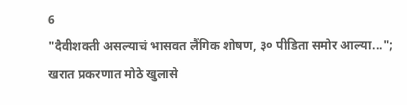6
"दैवीशक्ती असल्याचं भासवत लैंगिक शोषण, ३० पीडिता समोर आल्या..."; खरात प्रकरणात मोठे खुलासे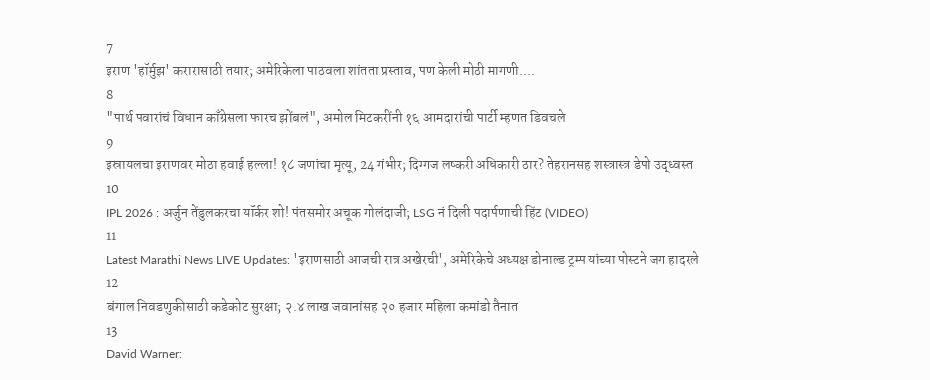7
इराण 'हॉर्मुझ' करारासाठी तयार; अमेरिकेला पाठवला शांतता प्रस्ताव, पण केली मोठी मागणी....
8
"पार्थ पवारांचं विधान काँग्रेसला फारच झोंबलं", अमोल मिटकरींनी १६ आमदारांची पार्टी म्हणत डिवचले
9
इस्रायलचा इराणवर मोठा हवाई हल्ला! १८ जणांचा मृत्यू, 24 गंभीर; दिग्गज लष्करी अधिकारी ठार? तेहरानसह शस्त्रास्त्र डेपो उद्ध्वस्त
10
IPL 2026 : अर्जुन तेंडुलकरचा यॉर्कर शो! पंतसमोर अचूक गोलंदाजी; LSG नं दिली पदार्पणाची हिंट (VIDEO)
11
Latest Marathi News LIVE Updates: 'इराणसाठी आजची रात्र अखेरची', अमेरिकेचे अध्यक्ष डोनाल्ड ट्रम्प यांच्या पोस्टने जग हादरले
12
बंगाल निवडणुकीसाठी कडेकोट सुरक्षा; २.४ लाख जवानांसह २० हजार महिला कमांडो तैनात
13
David Warner: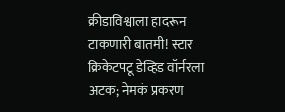क्रीडाविश्वाला हादरून टाकणारी बातमी! स्टार क्रिकेटपटू डेव्हिड वॉर्नरला अटक; नेमकं प्रकरण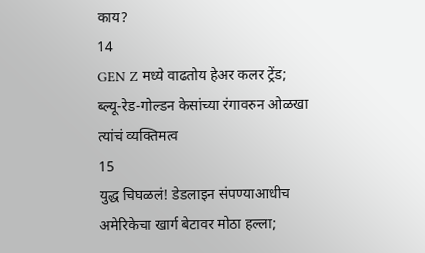काय?
14
GEN Z मध्ये वाढतोय हेअर कलर ट्रेंड; ब्ल्यू-रेड-गोल्डन केसांच्या रंगावरुन ओळखा त्यांचं व्यक्तिमत्व
15
युद्ध चिघळलं! डेडलाइन संपण्याआधीच अमेरिकेचा खार्ग बेटावर मोठा हल्ला;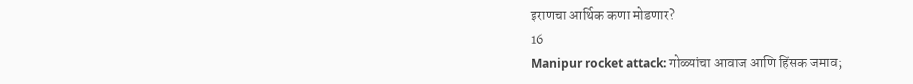इराणचा आर्थिक कणा मोडणार?
16
Manipur rocket attack: गोळ्यांचा आवाज आणि हिंसक जमाव;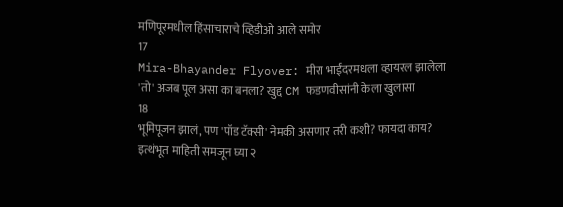मणिपूरमधील हिंसाचाराचे व्हिडीओ आले समोर
17
Mira-Bhayander Flyover: मीरा भाईंदरमधला व्हायरल झालेला 'तो' अजब पूल असा का बनला? खुद्द CM फडणवीसांनी केला खुलासा
18
भूमिपूजन झालं, पण 'पॉड टॅक्सी' नेमकी असणार तरी कशी? फायदा काय? इत्थंभूत माहिती समजून घ्या २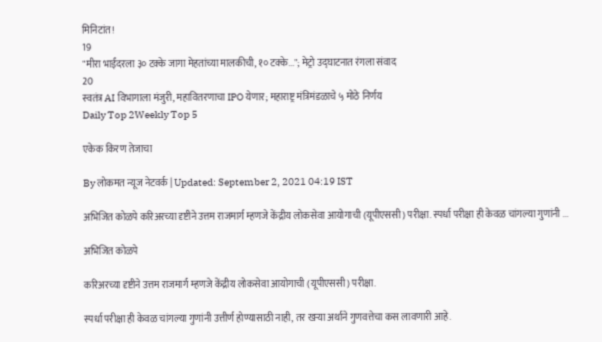मिनिटांत!
19
"मीरा भाईंदरला ३० टक्के जागा मेहतांच्या मालकीची, १० टक्के..."; मेट्रो उद्घाटनात रंगला संवाद
20
स्वतंत्र AI विभागाला मंजुरी, महावितरणाचा IPO येणार; महाराष्ट्र मंत्रिमंडळाचे ५ मोठे निर्णय
Daily Top 2Weekly Top 5

एकेक किरण तेजाचा

By लोकमत न्यूज नेटवर्क | Updated: September 2, 2021 04:19 IST

अभिजित कोळपे करिअरच्या दृष्टीने उत्तम राजमार्ग म्हणजे केंद्रीय लोकसेवा आयोगाची (यूपीएससी) परीक्षा. स्पर्धा परीक्षा ही केवळ चांगल्या गुणांनी ...

अभिजित कोळपे

करिअरच्या दृष्टीने उत्तम राजमार्ग म्हणजे केंद्रीय लोकसेवा आयोगाची (यूपीएससी) परीक्षा.

स्पर्धा परीक्षा ही केवळ चांगल्या गुणांनी उत्तीर्ण होण्यासाठी नाही, तर खऱ्या अर्थाने गुणवत्तेचा कस लावणारी आहे.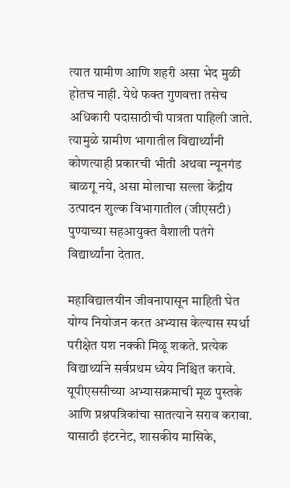त्यात ग्रामीण आणि शहरी असा भेद मुळी होतच नाही. येथे फक्त गुणवत्ता तसेच अधिकारी पदासाठीची पात्रता पाहिली जाते. त्यामुळे ग्रामीण भागातील विद्यार्थ्यांनी कोणत्याही प्रकारची भीती अथवा न्यूनगंड बाळगू नये, असा मोलाचा सल्ला केंद्रीय उत्पादन शुल्क विभागातील (जीएसटी) पुण्याच्या सहआयुक्त वैशाली पतंगे विद्यार्थ्यांना देतात.

महाविद्यालयीन जीवनापासून माहिती घेत योग्य नियोजन करत अभ्यास केल्यास स्पर्धा परीक्षेत यश नक्की मिळू शकते. प्रत्येक विद्यार्थ्याने सर्वप्रथम ध्येय निश्चित करावे. यूपीएससीच्या अभ्यासक्रमाची मूळ पुस्तके आणि प्रश्नपत्रिकांचा सातत्याने सराव करावा. यासाठी इंटरनेट, शासकीय मासिके,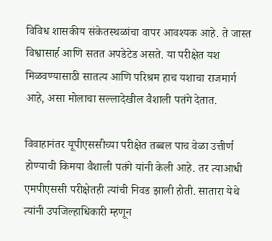विविध शासकीय संकेतस्थळांचा वापर आवश्यक आहे. ते जास्त विश्वासार्ह आणि सतत अपडेटेड असते. या परीक्षेत यश मिळवण्यासाठी सातत्य आणि परिश्रम हाच यशाचा राजमार्ग आहे, असा मोलाचा सल्लादेखील वैशाली पतंगे देतात.

विवाहानंतर यूपीएससीच्या परीक्षेत तब्बल पाच वेळा उत्तीर्ण होण्याची किमया वैशाली पतंगे यांनी केली आहे. तर त्याआधी एमपीएससी परीक्षेतही त्यांची निवड झाली होती. सातारा येथे त्यांनी उपजिल्हाधिकारी म्हणून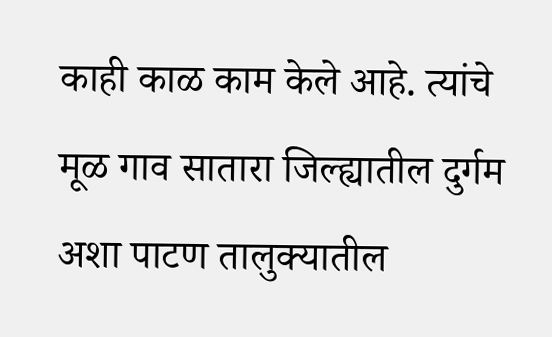काही काळ काम केले आहे. त्यांचे मूळ गाव सातारा जिल्ह्यातील दुर्गम अशा पाटण तालुक्यातील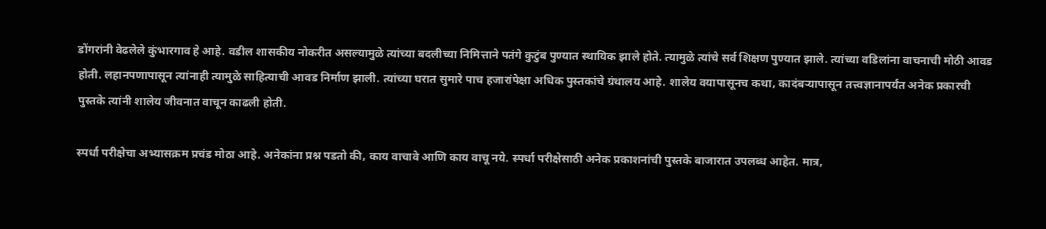डोंगरांनी वेढलेले कुंभारगाव हे आहे. वडील शासकीय नोकरीत असल्यामुळे त्यांच्या बदलीच्या निमित्ताने पतंगे कुटुंब पुण्यात स्थायिक झाले होते. त्यामुळे त्यांचे सर्व शिक्षण पुण्यात झाले. त्यांच्या वडिलांना वाचनाची मोठी आवड होती. लहानपणापासून त्यांनाही त्यामुळे साहित्याची आवड निर्माण झाली. त्यांच्या घरात सुमारे पाच हजारांपेक्षा अधिक पुस्तकांचे ग्रंथालय आहे. शालेय वयापासूनच कथा, कादंबऱ्यापासून तत्त्वज्ञानापर्यंत अनेक प्रकारची पुस्तके त्यांनी शालेय जीवनात वाचून काढली होती.

स्पर्धा परीक्षेचा अभ्यासक्रम प्रचंड मोठा आहे. अनेकांना प्रश्न पडतो की, काय वाचावे आणि काय वाचू नये. स्पर्धा परीक्षेसाठी अनेक प्रकाशनांची पुस्तके बाजारात उपलब्ध आहेत. मात्र,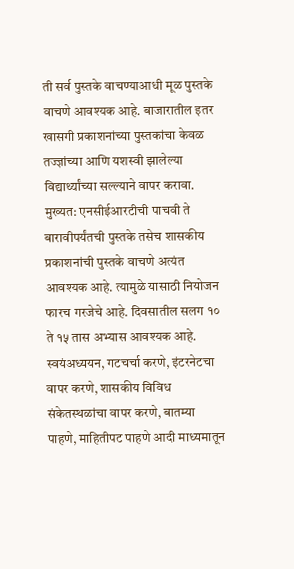ती सर्व पुस्तके वाचण्याआधी मूळ पुस्तके वाचणे आवश्यक आहे. बाजारातील इतर खासगी प्रकाशनांच्या पुस्तकांचा केवळ तज्ज्ञांच्या आणि यशस्वी झालेल्या विद्यार्थ्यांच्या सल्ल्याने वापर करावा. मुख्यत: एनसीईआरटीची पाचवी ते बारावीपर्यंतची पुस्तके तसेच शासकीय प्रकाशनांची पुस्तके वाचणे अत्यंत आवश्यक आहे. त्यामुळे यासाठी नियोजन फारच गरजेचे आहे. दिवसातील सलग १० ते १५ तास अभ्यास आवश्यक आहे. स्वयंअध्ययन, गटचर्चा करणे, इंटरनेटचा वापर करणे, शासकीय विविध संकेतस्थळांचा वापर करणे, बातम्या पाहणे, माहितीपट पाहणे आदी माध्यमातून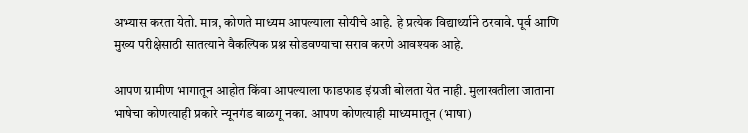अभ्यास करता येतो. मात्र, कोणते माध्यम आपल्याला सोयीचे आहे. हे प्रत्येक विद्यार्थ्याने ठरवावे. पूर्व आणि मुख्य परीक्षेसाठी सातत्याने वैकल्पिक प्रश्न सोडवण्याचा सराव करणे आवश्यक आहे.

आपण ग्रामीण भागातून आहोत किंवा आपल्याला फाडफाड इंग्रजी बोलता येत नाही. मुलाखतीला जाताना भाषेचा कोणत्याही प्रकारे न्यूनगंड बाळगू नका. आपण कोणत्याही माध्यमातून (भाषा)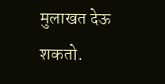मुलाखत देऊ शकतो.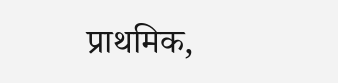प्राथमिक,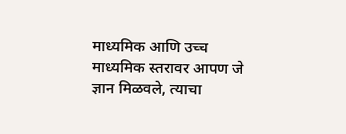माध्यमिक आणि उच्च माध्यमिक स्तरावर आपण जे ज्ञान मिळवले, त्याचा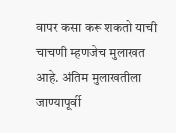वापर कसा करू शकतो याची चाचणी म्हणजेच मुलाखत आहे. अंतिम मुलाखतीला जाण्यापूर्वी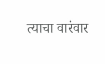त्याचा वारंवार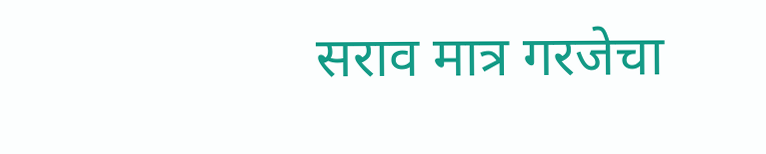सराव मात्र गरजेचा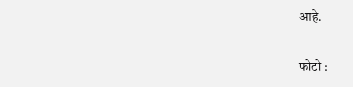आहे.

फोटो :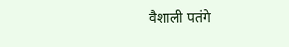वैशाली पतंगे